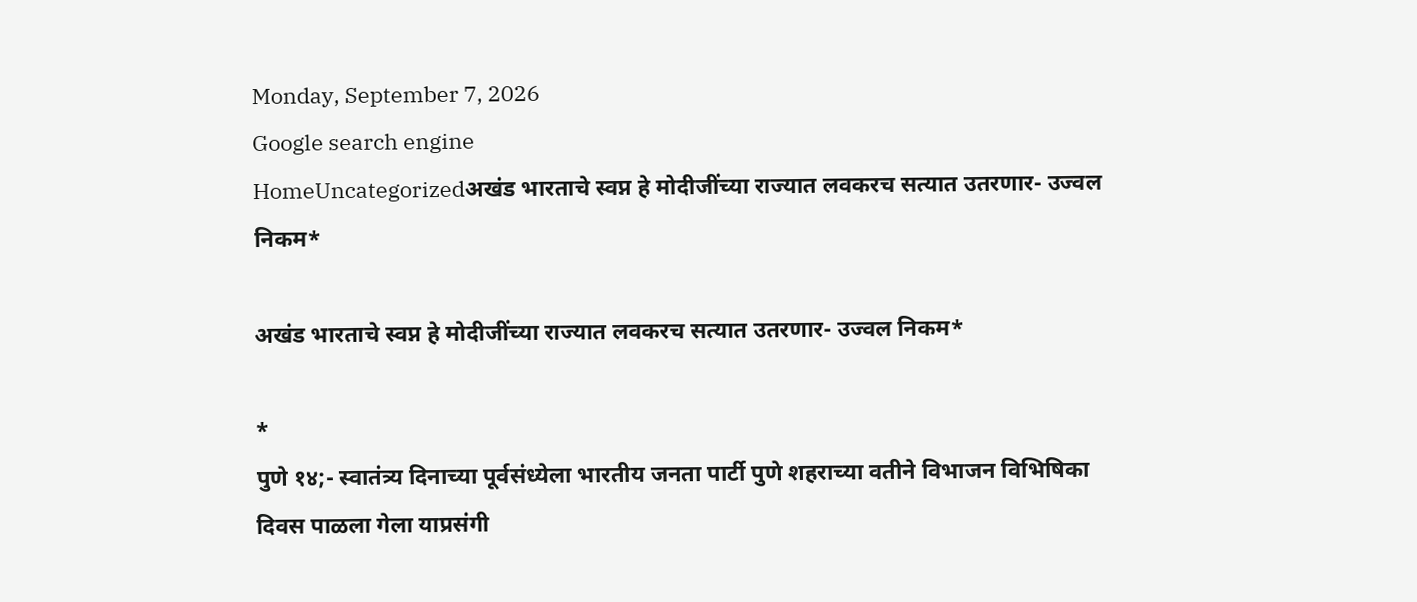Monday, September 7, 2026
Google search engine
HomeUncategorizedअखंड भारताचे स्वप्न हे मोदीजींच्या राज्यात लवकरच सत्यात उतरणार- उज्वल निकम*

अखंड भारताचे स्वप्न हे मोदीजींच्या राज्यात लवकरच सत्यात उतरणार- उज्वल निकम*

*
पुणे १४;- स्वातंत्र्य दिनाच्या पूर्वसंध्येला भारतीय जनता पार्टी पुणे शहराच्या वतीने विभाजन विभिषिका दिवस पाळला गेला याप्रसंगी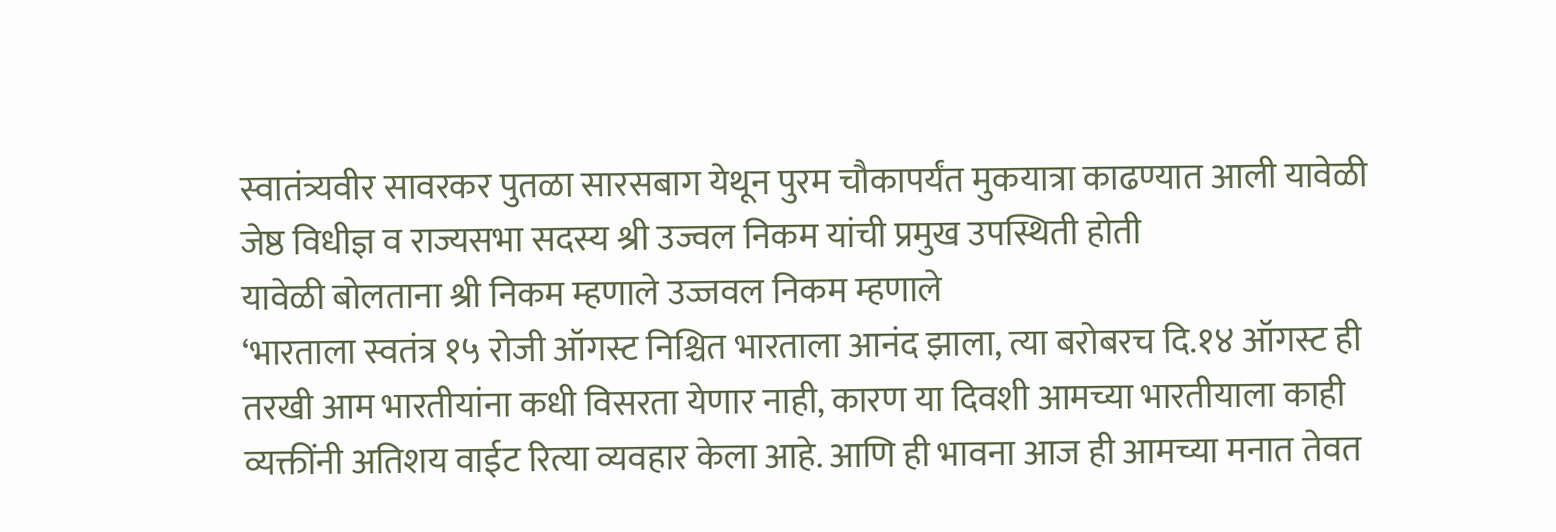स्वातंत्र्यवीर सावरकर पुतळा सारसबाग येथून पुरम चौकापर्यंत मुकयात्रा काढण्यात आली यावेळी जेष्ठ विधीज्ञ व राज्यसभा सदस्य श्री उज्वल निकम यांची प्रमुख उपस्थिती होती
यावेळी बोलताना श्री निकम म्हणाले उज्जवल निकम म्हणाले
‘भारताला स्वतंत्र १५ रोजी ऑगस्ट निश्चित भारताला आनंद झाला, त्या बरोबरच दि.१४ ऑगस्ट ही तरखी आम भारतीयांना कधी विसरता येणार नाही, कारण या दिवशी आमच्या भारतीयाला काही व्यक्तींनी अतिशय वाईट रित्या व्यवहार केला आहे. आणि ही भावना आज ही आमच्या मनात तेवत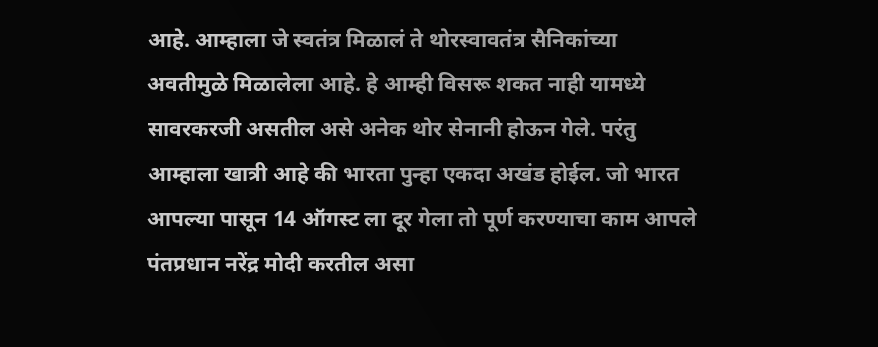आहे. आम्हाला जे स्वतंत्र मिळालं ते थोरस्वावतंत्र सैनिकांच्या अवतीमुळे मिळालेला आहे. हे आम्ही विसरू शकत नाही यामध्ये सावरकरजी असतील असे अनेक थोर सेनानी होऊन गेले. परंतु आम्हाला खात्री आहे की भारता पुन्हा एकदा अखंड होईल. जो भारत आपल्या पासून 14 ऑगस्ट ला दूर गेला तो पूर्ण करण्याचा काम आपले पंतप्रधान नरेंद्र मोदी करतील असा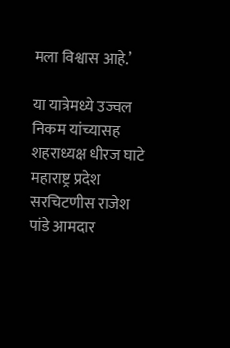मला विश्वास आहे.’

या यात्रेमध्ये उज्वल निकम यांच्यासह शहराध्यक्ष धीरज घाटे महाराष्ट्र प्रदेश सरचिटणीस राजेश पांडे आमदार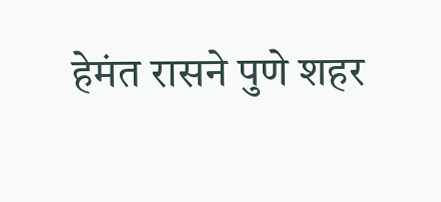हेमंत रासने पुणे शहर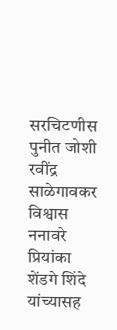सरचिटणीस पुनीत जोशी रवींद्र साळेगावकर विश्वास ननावरे प्रियांका शेंडगे शिंदे यांच्यासह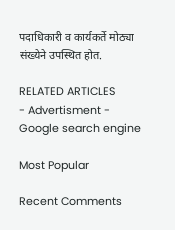पदाधिकारी व कार्यकर्ते मोठ्या संख्येने उपस्थित होत.

RELATED ARTICLES
- Advertisment -
Google search engine

Most Popular

Recent Comments